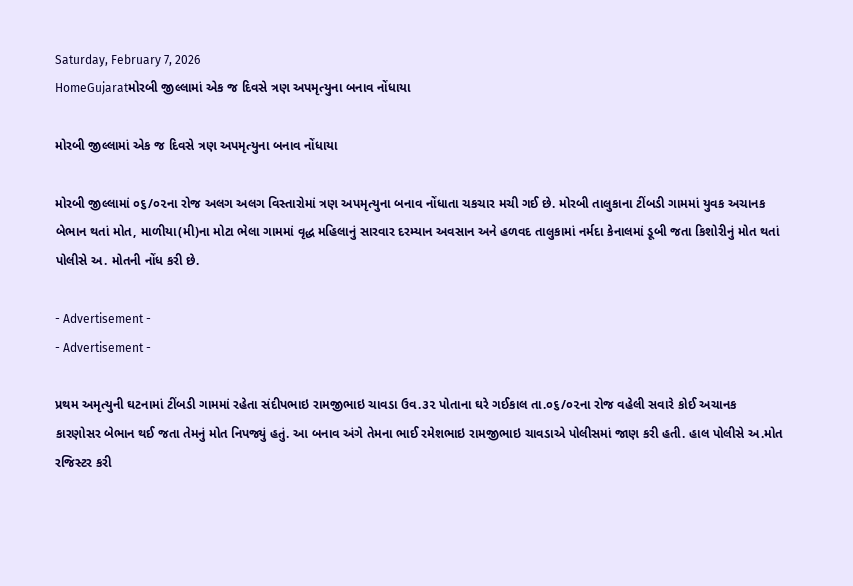Saturday, February 7, 2026
HomeGujaratમોરબી જીલ્લામાં એક જ દિવસે ત્રણ અપમૃત્યુના બનાવ નોંધાયા

મોરબી જીલ્લામાં એક જ દિવસે ત્રણ અપમૃત્યુના બનાવ નોંધાયા

મોરબી જીલ્લામાં ૦૬/૦૨ના રોજ અલગ અલગ વિસ્તારોમાં ત્રણ અપમૃત્યુના બનાવ નોંધાતા ચકચાર મચી ગઈ છે. મોરબી તાલુકાના ટીંબડી ગામમાં યુવક અચાનક બેભાન થતાં મોત, માળીયા(મી)ના મોટા ભેલા ગામમાં વૃદ્ધ મહિલાનું સારવાર દરમ્યાન અવસાન અને હળવદ તાલુકામાં નર્મદા કેનાલમાં ડૂબી જતા કિશોરીનું મોત થતાં પોલીસે અ. મોતની નોંધ કરી છે.

- Advertisement -
- Advertisement -

પ્રથમ અમૃત્યુની ઘટનામાં ટીંબડી ગામમાં રહેતા સંદીપભાઇ રામજીભાઇ ચાવડા ઉવ.૩૨ પોતાના ઘરે ગઈકાલ તા.૦૬/૦૨ના રોજ વહેલી સવારે કોઈ અચાનક કારણોસર બેભાન થઈ જતા તેમનું મોત નિપજ્યું હતું. આ બનાવ અંગે તેમના ભાઈ રમેશભાઇ રામજીભાઇ ચાવડાએ પોલીસમાં જાણ કરી હતી. હાલ પોલીસે અ.મોત રજિસ્ટર કરી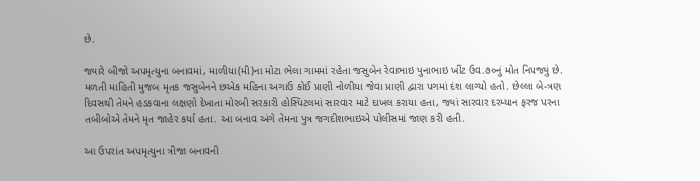છે.

જ્યારે બીજો અપમૃત્યુના બનાવમાં, માળીયા(મી)ના મોટા ભેલા ગામમાં રહેતા જસુબેન રેવાભાઇ પુનાભાઇ ખીંટ ઉવ.૭૦નું મોત નિપજ્યું છે. મળતી માહિતી મુજબ મૃતક જસુબેનને છએક મહિના અગાઉ કોઈ પ્રાણી નોળીયા જેવા પ્રાણી દ્વારા પગમાં દંશ લાગ્યો હતો. છેલ્લા બે-ત્રણ દિવસથી તેમને હડકવાના લક્ષણો દેખાતા મોરબી સરકારી હોસ્પિટલમાં સારવાર માટે દાખલ કરાયા હતા, જ્યાં સારવાર દરમ્યાન ફરજ પરના તબીબોએ તેમને મૃત જાહેર કર્યા હતા. આ બનાવ અંગે તેમના પુત્ર જગદીશભાઇએ પોલીસમાં જાણ કરી હતી.

આ ઉપરાંત અપમૃત્યુના ત્રીજા બનાવની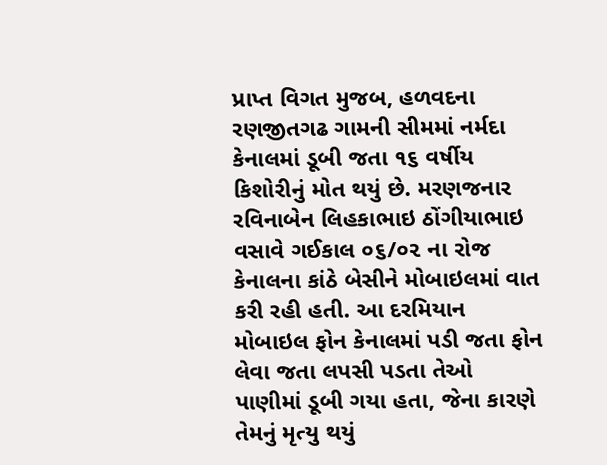પ્રાપ્ત વિગત મુજબ, હળવદના રણજીતગઢ ગામની સીમમાં નર્મદા કેનાલમાં ડૂબી જતા ૧૬ વર્ષીય કિશોરીનું મોત થયું છે. મરણજનાર રવિનાબેન લિહકાભાઇ ઠોંગીયાભાઇ વસાવે ગઈકાલ ૦૬/૦૨ ના રોજ કેનાલના કાંઠે બેસીને મોબાઇલમાં વાત કરી રહી હતી. આ દરમિયાન મોબાઇલ ફોન કેનાલમાં પડી જતા ફોન લેવા જતા લપસી પડતા તેઓ પાણીમાં ડૂબી ગયા હતા, જેના કારણે તેમનું મૃત્યુ થયું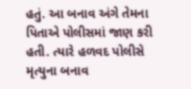હતું. આ બનાવ અંગે તેમના પિતાએ પોલીસમાં જાણ કરી હતી. ત્યારે હળવદ પોલીસે મૃત્યુના બનાવ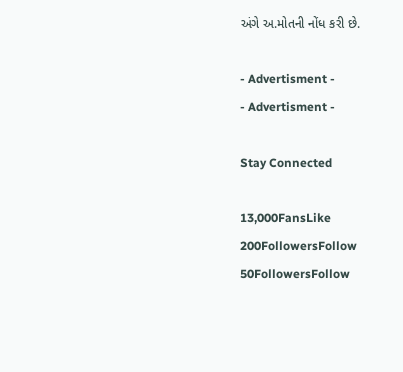અંગે અ.મોતની નોંધ કરી છે.

- Advertisment -
- Advertisment -

Stay Connected

13,000FansLike
200FollowersFollow
50FollowersFollow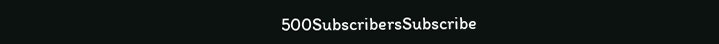500SubscribersSubscribe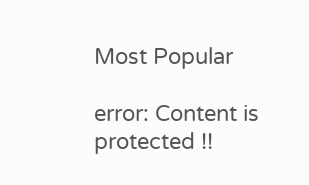Most Popular

error: Content is protected !!